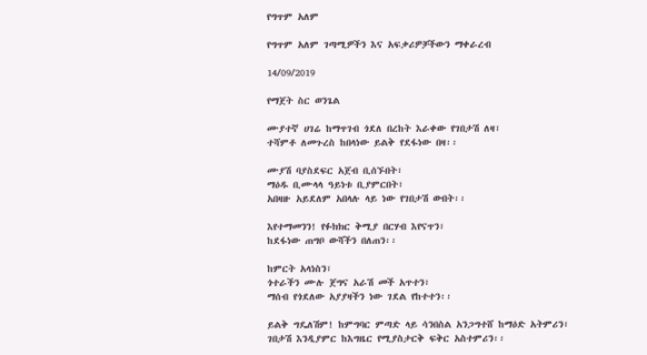የግጥም አለም

የግጥም አለም ገጣሚዎችን እና አፍቃሪዎቻችውን ማቀራረብ

14/09/2019

የማጀት ስር ወንጌል

ሙያተኛ ሀገሬ ከማጥገብ ጎደለ በረከት እራቀው የገበታሽ ለዛ፣
ተሻምቶ ለመጉረስ ከበላነው ይልቅ የደፋነው በዛ፡፡

ሙያሽ ባያስደፍር አጀብ ቢሰኙበት፣
ማዕዱ ቢሙላላ ዓይነቱ ቢያምርበት፣
አበዛዙ አይደለም አበላሉ ላይ ነው የገበታሽ ውበት፡፡

እየተማመንን! የፉክክር ቅሚያ በርሃብ እየናጥን፣
ከደፋነው ጠግቦ ውሻችን በለጠን፡፡

ከምርት አላነስን፣
ጎተራችን ሙሉ ጀግና አራሽ መች አጥተን፣
ማሰብ የጎደለው አያያዛችን ነው ገደል የከተተን፡፡

ይልቅ ግዴለሽም! ከምግባር ምጣድ ላይ ሳንበስል አንጋግተሸ ከማዕድ አትምሪን፣
ገበታሽ እንዲያምር ከእግዜር የሚያስታርቅ ፍቅር አስተምሪን፡፡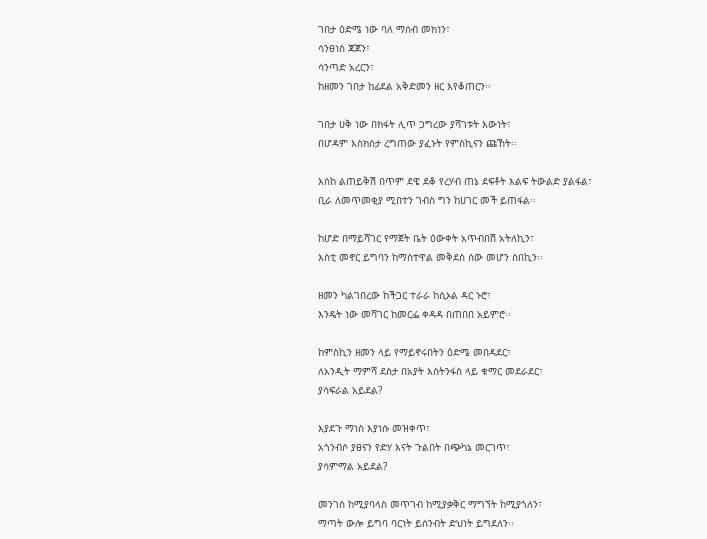ገበታ ዕድሜ ነው ባለ ማሰብ መክነን፣
ሳንፀነስ ጃጀን፣
ሳንጣድ አረርን፣
ከዘመን ገበታ ከፊደል አቅድመን ዘር እየቆጠርን፡፡

ገበታ ሀቅ ነው በክፋት ሊጥ ጋግረው ያሻገቱት እውነት፣
በሆዳም እስክስታ ረግጠው ያፈኑት የምስኪናን ጩኸት፡፡

እስከ ልጠይቅሽ በጥም ደዌ ደቆ የረሃብ ጠኔ ደፍቶት እልፍ ትውልድ ያልፋል፣
ቢራ ለመጥመቂያ ሚበተን ገብስ ግን ከሀገር መች ይጠፋል፡፡

ከሆድ በማይሻገር የማጀት ቤት ዕውቀት አጥብበሽ አትለኪን፣
እስቲ መኖር ይግባን ከማስተዋል መቅደስ ሰው መሆን ስበኪን፡፡

ዘመን ካልገበረው ከችጋር ተራራ ከሲኦል ዳር ኑሮ፣
እንዴት ነው መሻገር ከመርፌ ቀዳዳ በጠበበ አይምሮ፡፡

ከምስኪን ዘመን ላይ የማይኖሩበትን ዕድሜ መበዳደር፣
ለአንዲት ማምሻ ደስታ በአያት እስትንፋስ ላይ ቁማር መደራደር፣
ያሳፍራል አይደል?

እያደጉ ማነስ እያነሱ መዝቀጥ፣
አጎንብሶ ያፀናን የድሃ እናት ጉልበት በጭካኔ መርገጥ፣
ያሳምማል አይደል?

መንገስ ከሚያባላስ መጥገብ ከሚያቃቅር ማግኘት ከሚያጎለን፣
ማጣት ውሎ ይግባ ባርነት ይሰንብት ድህነት ይግደለን፡፡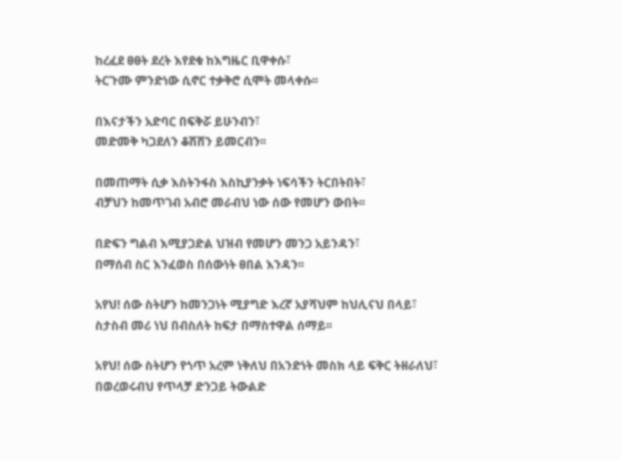ከረፈደ ፀፀት ደረት እየደቁ ከእግዜር ቢዋቀሱ፣
ትርጉሙ ምንድነው ሲኖር ተቃቅሮ ሲሞት መላቀሱ፡፡

በእናታችን አድባር በፍቅሯ ይሁንብን፣
መድመቅ ካጋደለን ቆሽሸን ይመርብን፡፡

በመጠማት ሲቃ እስትንፋስ እስኪያንቃት ነፍሳችን ትርበትበት፣
ብቻህን ከመጥገብ አብሮ መራብህ ነው ሰው የመሆን ውበት፡፡

በድፍን ግልብ እሚያጋድል ህዝብ የመሆን መንጋ አይንዳን፣
በማሰብ ስር እንፈወስ በሰውነት ፀበል እንዳን፡፡

አየህ! ሰው ስትሆን ከመንጋነት ሚያግድ እረኛ አያሻህም ከህሊናህ በላይ፣
ስታስብ መሪ ነህ በብስለት ከፍታ በማስተዋል ሰማይ፡፡

አየህ! ሰው ስትሆን የጎጥ አረም ነቅለህ በአንድነት መስክ ላይ ፍቅር ትዘራለህ፣
በወረወሩብህ የጥላቻ ድንጋይ ትውልድ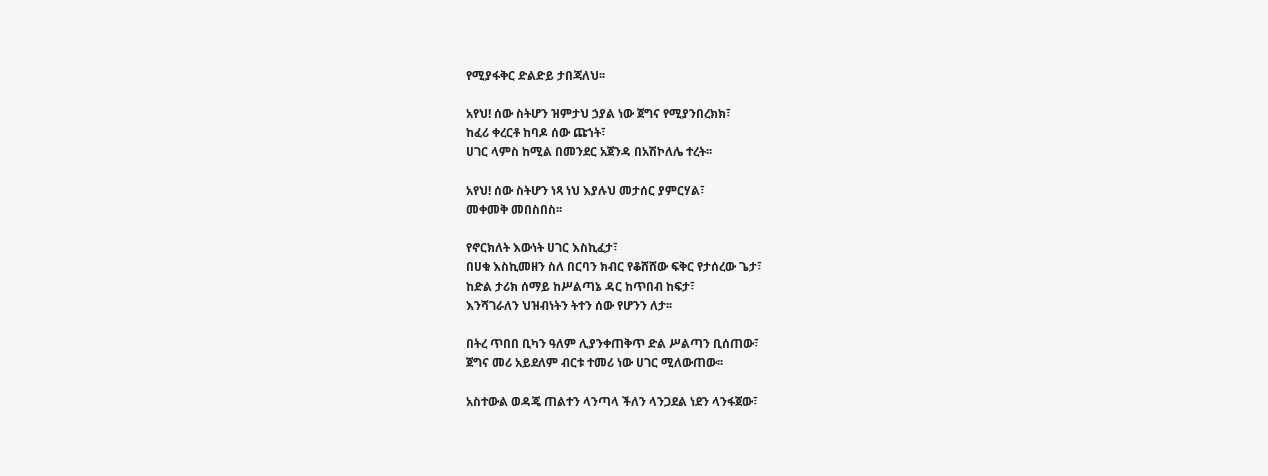የሚያፋቅር ድልድይ ታበጃለህ፡፡

አየህ! ሰው ስትሆን ዝምታህ ኃያል ነው ጀግና የሚያንበረክክ፣
ከፈሪ ቀረርቶ ከባዶ ሰው ጩኀት፣
ሀገር ላምስ ከሚል በመንደር አጀንዳ በአሽኮለሌ ተረት፡፡

አየህ! ሰው ስትሆን ነጻ ነህ እያሉህ መታሰር ያምርሃል፣
መቀመቅ መበስበስ፡፡

የኖርክለት እውነት ሀገር እስኪፈታ፣
በሀቁ እስኪመዘን ስለ በርባን ክብር የቆሸሸው ፍቅር የታሰረው ጌታ፣
ከድል ታሪክ ሰማይ ከሥልጣኔ ዳር ከጥበብ ከፍታ፣
እንሻገራለን ህዝብነትን ትተን ሰው የሆንን ለታ፡፡

በትረ ጥበበ ቢካን ዓለም ሊያንቀጠቅጥ ድል ሥልጣን ቢሰጠው፣
ጀግና መሪ አይደለም ብርቱ ተመሪ ነው ሀገር ሚለውጠው፡፡

አስተውል ወዳጄ ጠልተን ላንጣላ ችለን ላንጋደል ነደን ላንፋጀው፣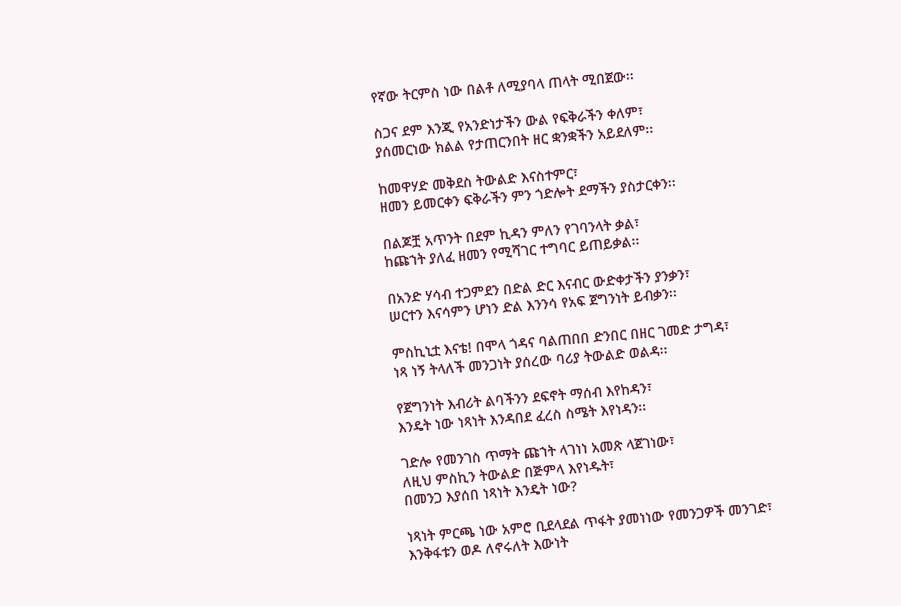የኛው ትርምስ ነው በልቶ ለሚያባላ ጠላት ሚበጀው፡፡

ስጋና ደም እንጂ የአንድነታችን ውል የፍቅራችን ቀለም፣
ያሰመርነው ክልል የታጠርንበት ዘር ቋንቋችን አይደለም፡፡

ከመዋሃድ መቅደስ ትውልድ እናስተምር፣
ዘመን ይመርቀን ፍቅራችን ምን ጎድሎት ደማችን ያስታርቀን፡፡

በልጆቿ አጥንት በደም ኪዳን ምለን የገባንላት ቃል፣
ከጩኀት ያለፈ ዘመን የሚሻገር ተግባር ይጠይቃል፡፡

በአንድ ሃሳብ ተጋምደን በድል ድር እናብር ውድቀታችን ያንቃን፣
ሠርተን እናሳምን ሆነን ድል እንንሳ የአፍ ጀግንነት ይብቃን፡፡

ምስኪኒቷ እናቴ! በሞላ ጎዳና ባልጠበበ ድንበር በዘር ገመድ ታግዳ፣
ነጻ ነኝ ትላለች መንጋነት ያሰረው ባሪያ ትውልድ ወልዳ፡፡

የጀግንነት እብሪት ልባችንን ደፍኖት ማሰብ እየከዳን፣
እንዴት ነው ነጻነት እንዳበደ ፈረስ ስሜት እየነዳን፡፡

ገድሎ የመንገስ ጥማት ጩኀት ላገነነ አመጽ ላጀገነው፣
ለዚህ ምስኪን ትውልድ በጅምላ እየነዱት፣
በመንጋ እያሰበ ነጻነት እንዴት ነው?

ነጻነት ምርጫ ነው አምሮ ቢደላደል ጥፋት ያመነነው የመንጋዎች መንገድ፣
እንቅፋቱን ወዶ ለኖሩለት እውነት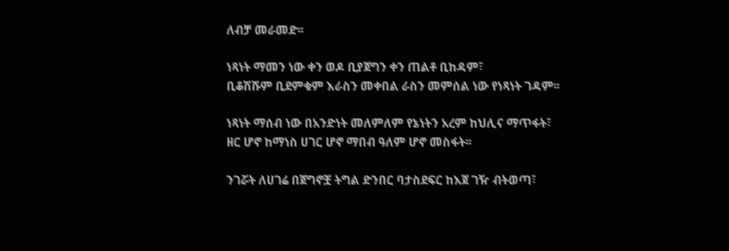ለብቻ መራመድ፡፡

ነጻነት ማመን ነው ቀን ወዶ ቢያጀግን ቀን ጠልቶ ቢከዳም፣
ቢቆሽሹም ቢደምቁም እራስን መቀበል ራስን መምሰል ነው የነጻነት ገዳም፡፡

ነጻነት ማሰብ ነው በአንድነት መለምለም የኔነትን አረም ከህሊና ማጥፋት፣
ዘር ሆኖ ከማነስ ሀገር ሆኖ ማበብ ዓለም ሆኖ መስፋት፡፡

ንገሯት ለሀገሬ በጀግኖቿ ትግል ድንበር ባታስደፍር ከእጀ ገዥ ብትወጣ፣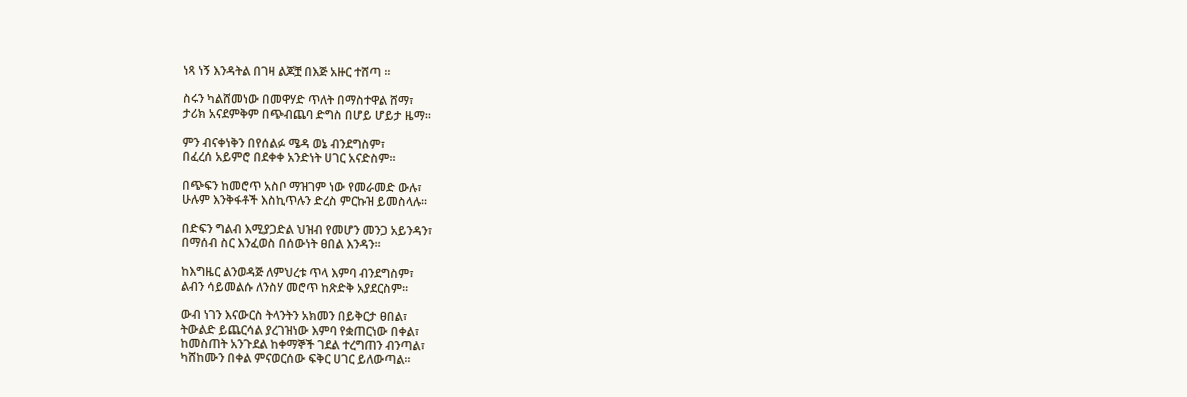ነጻ ነኝ እንዳትል በገዛ ልጆቿ በእጅ አዙር ተሸጣ ፡፡

ስሩን ካልሸመነው በመዋሃድ ጥለት በማስተዋል ሸማ፣
ታሪክ አናደምቅም በጭብጨባ ድግስ በሆይ ሆይታ ዜማ፡፡

ምን ብናቀነቅን በየሰልፉ ሜዳ ወኔ ብንደግስም፣
በፈረሰ አይምሮ በደቀቀ አንድነት ሀገር አናድስም፡፡

በጭፍን ከመሮጥ አስቦ ማዝገም ነው የመራመድ ውሉ፣
ሁሉም እንቅፋቶች እስኪጥሉን ድረስ ምርኩዝ ይመስላሉ፡፡

በድፍን ግልብ እሚያጋድል ህዝብ የመሆን መንጋ አይንዳን፣
በማሰብ ስር እንፈወስ በሰውነት ፀበል እንዳን፡፡

ከእግዜር ልንወዳጅ ለምህረቱ ጥላ እምባ ብንደግስም፣
ልብን ሳይመልሱ ለንስሃ መሮጥ ከጽድቅ አያደርስም፡፡

ውብ ነገን እናውርስ ትላንትን አክመን በይቅርታ ፀበል፣
ትውልድ ይጨርሳል ያረገዝነው እምባ የቋጠርነው በቀል፣
ከመስጠት አንጉደል ከቀማኞች ገደል ተረግጠን ብንጣል፣
ካሸከሙን በቀል ምናወርሰው ፍቅር ሀገር ይለውጣል፡፡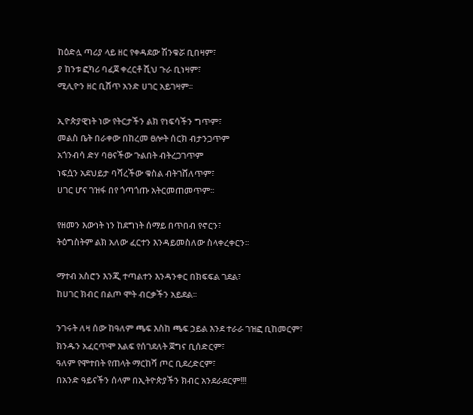ከዕድሏ ጣሪያ ላይ ዘር የቀዳደው ሽንቁሯ ቢበዛም፣
ያ ከንቱ ፎካሪ ባፈጀ ቀረርቶ ሺህ ጉራ ቢነዛም፣
ሚሊዮን ዘር ቢሸጥ አንድ ሀገር አይገዛም፡፡

ኢዮጵያዊነት ነው የትርታችን ልክ የነፍሳችን ግጥም፣
መልስ ቤት በራቀው በከረመ ፀሎት ሰርክ ብታንጋጥም
አጎንብሳ ድሃ ባፀናችው ጉልበት ብትረጋገጥም
ነፍሷን አደህይታ ባሻረችው ቁስል ብትገሸለጥም፣
ሀገር ሆና ገዝፋ በየ ጎጣጎጡ አትርመጠመጥም፡፡

የዘመን እውነት ነን ከደግነት ሰማይ በጥበብ የኖርን፣
ትዕግስትም ልክ አለው ፈርተን እንዳይመስለው ስላቀረቀርን፡፡

ማተብ አስሮን እንጂ ተጣልተን እንዳንቀር በክፍፍል ገደል፣
ከሀገር ክብር በልጦ ሞት ብርቃችን አይደል፡፡

ንገሩት ለዛ ሰው ከዓለም ጫፍ እስከ ጫፍ ኃይል እንደ ተራራ ገዝፎ ቢከመርም፣
ክንዱን አፈርጥሞ እልፍ የሰገደለት ጀግና ቢሰድርም፣
ዓለም የሞተበት የጠላት ማርከሻ ጦር ቢደረድርም፣
በአንድ ዓይናችን ሰላም በኢትዮጵያችን ክብር አንደራደርም!!!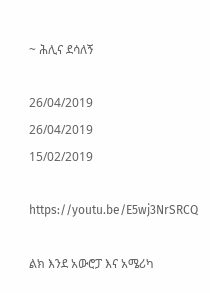~ ሕሊና ደሳለኝ

26/04/2019
26/04/2019
15/02/2019

https://youtu.be/E5wj3NrSRCQ

ልክ እንደ አውሮፓ እና አሜሪካ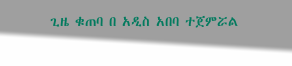ጊዜ ቁጠባ በ አዲስ አበባ ተጀምሯል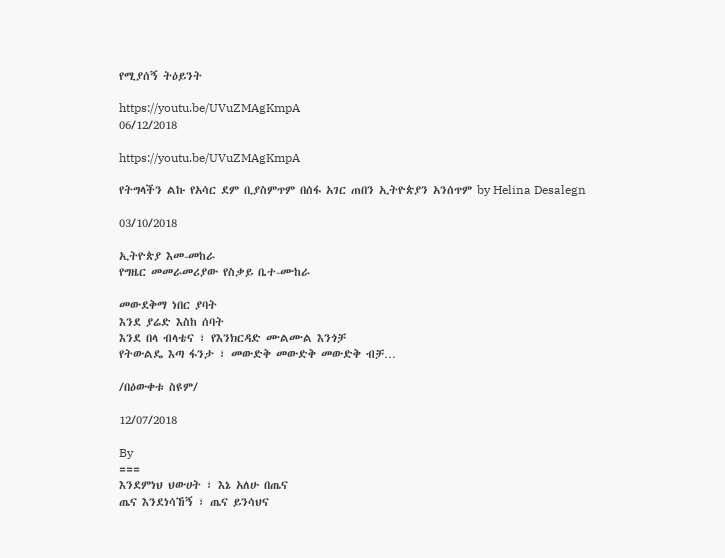የሚያሰኝ ትዕይንት

https://youtu.be/UVuZMAgKmpA
06/12/2018

https://youtu.be/UVuZMAgKmpA

የትግላችን ልኩ የአሳር ደም ቢያስምጥም በሰፋ አገር ጠበን ኢትዮጵያን አንሰጥም by Helina Desalegn

03/10/2018

ኢትዮጵያ እመ-መከራ
የግዜር መመራመሪያው የስቃይ ቤተ-ሙከራ

መውደቅማ ነበር ያባት
እንደ ያሬድ እስከ ሰባት
እንደ በላ ብላቴና ፣ የእንክርዳድ ሙልሙል እንጎቻ
የትውልዴ እጣ ፋንታ ፣ መውድቅ መውድቅ መውድቅ ብቻ…

/በዕውቀቱ ስዩም/

12/07/2018

By
===
እንደምነህ ህውሀት ፣ እኔ አለሁ በጤና
ጤና እንደነሳኸኝ ፣ ጤና ይንሳህና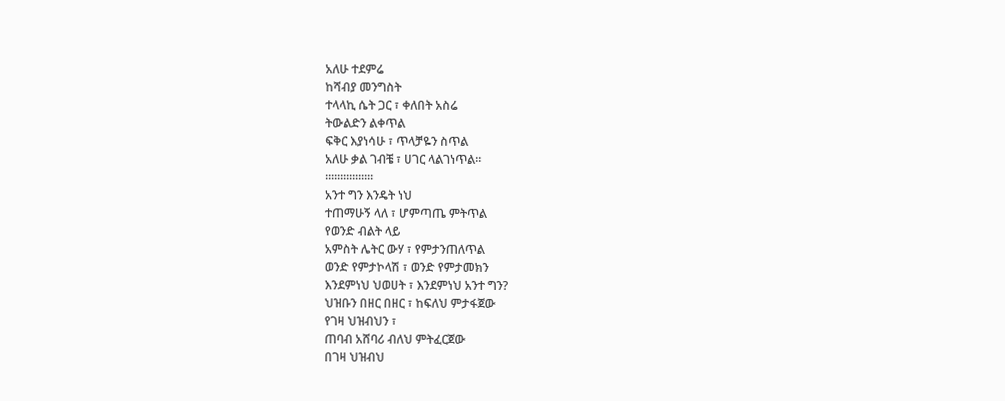አለሁ ተደምሬ
ከሻብያ መንግስት
ተላላኪ ሴት ጋር ፣ ቀለበት አስሬ
ትውልድን ልቀጥል
ፍቅር እያነሳሁ ፣ ጥላቻዬን ስጥል
አለሁ ቃል ገብቼ ፣ ሀገር ላልገነጥል።
።።።።።።።።
አንተ ግን እንዴት ነህ
ተጠማሁኝ ላለ ፣ ሆምጣጤ ምትጥል
የወንድ ብልት ላይ
አምስት ሌትር ውሃ ፣ የምታንጠለጥል
ወንድ የምታኮላሽ ፣ ወንድ የምታመክን
እንደምነህ ህወሀት ፣ እንደምነህ አንተ ግን?
ህዝቡን በዘር በዘር ፣ ከፍለህ ምታፋጀው
የገዛ ህዝብህን ፣
ጠባብ አሸባሪ ብለህ ምትፈርጀው
በገዛ ህዝብህ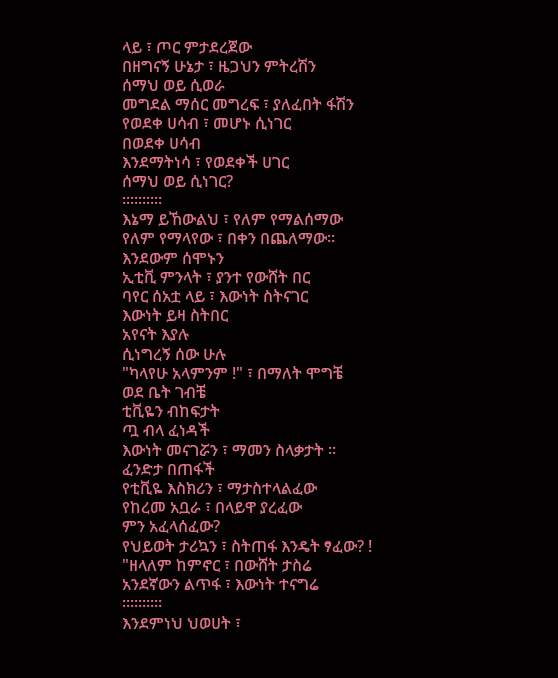ላይ ፣ ጦር ምታደረጀው
በዘግናኝ ሁኔታ ፣ ዜጋህን ምትረሽን
ሰማህ ወይ ሲወራ
መግደል ማሰር መግረፍ ፣ ያለፈበት ፋሽን
የወደቀ ሀሳብ ፣ መሆኑ ሲነገር
በወደቀ ሀሳብ
እንደማትነሳ ፣ የወደቀች ሀገር
ሰማህ ወይ ሲነገር?
።።።።።
እኔማ ይኸውልህ ፣ የለም የማልሰማው
የለም የማላየው ፣ በቀን በጨለማው።
እንደውም ሰሞኑን
ኢቲቪ ምንላት ፣ ያንተ የውሸት በር
ባየር ሰአቷ ላይ ፣ እውነት ስትናገር
እውነት ይዛ ስትበር
አየናት እያሉ
ሲነግረኝ ሰው ሁሉ
"ካላየሁ አላምንም !" ፣ በማለት ሞግቼ
ወደ ቤት ገብቼ
ቲቪዬን ብከፍታት
ጧ ብላ ፈነዳች
እውነት መናገሯን ፣ ማመን ስላቃታት ።
ፈንድታ በጠፋች
የቲቪዬ እስክሪን ፣ ማታስተላልፈው
የከረመ አቧራ ፣ በላይዋ ያረፈው
ምን አፈላሰፈው?
የህይወት ታሪኳን ፣ ስትጠፋ እንዴት ፃፈው? !
"ዘላለም ከምኖር ፣ በውሸት ታስሬ
አንደኛውን ልጥፋ ፣ እውነት ተናግሬ
።።።።።
እንደምነህ ህወሀት ፣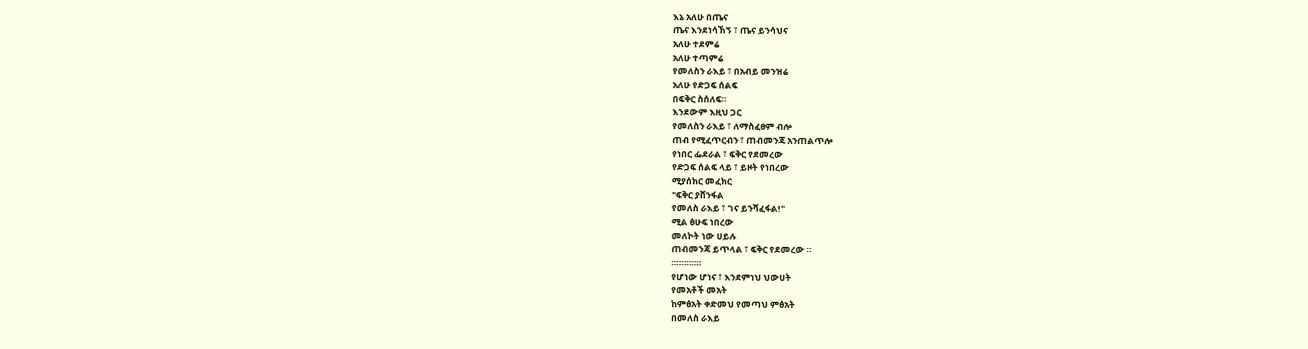እኔ አለሁ በጤና
ጤና እንደነሳኸኝ ፣ ጤና ይንሳህና
አለሁ ተደምሬ
አለሁ ተጣምሬ
የመለስን ራእይ ፣ በአብይ መንዝሬ
አለሁ የድጋፍ ሰልፍ
በፍቅር ስሰለፍ።
እንደውም እዚህ ጋር
የመለስን ራእይ ፣ ለማስፈፀም ብሎ
ጠብ የሚፈጥርብን ፣ ጠብመንጃ አንጠልጥሎ
የነበር ፌደራል ፣ ፍቅር የደመረው
የድጋፍ ሰልፍ ላይ ፣ ይዞት የነበረው
ሚያሰክር መፈክር
"ፍቅር ያሸንፋል
የመለስ ራእይ ፣ ገና ይንሻፈፋል!"
ሚል ፅሁፍ ነበረው
መለኮት ነው ሀይሉ
ጠብመንጃ ይጥላል ፣ ፍቅር የደመረው ።
።።።።።።
የሆነው ሆነና ፣ እንደምነህ ህውሀት
የመአቶች መአት
ከምፅአት ቀድመህ የመጣህ ምፅአት
በመለስ ራእይ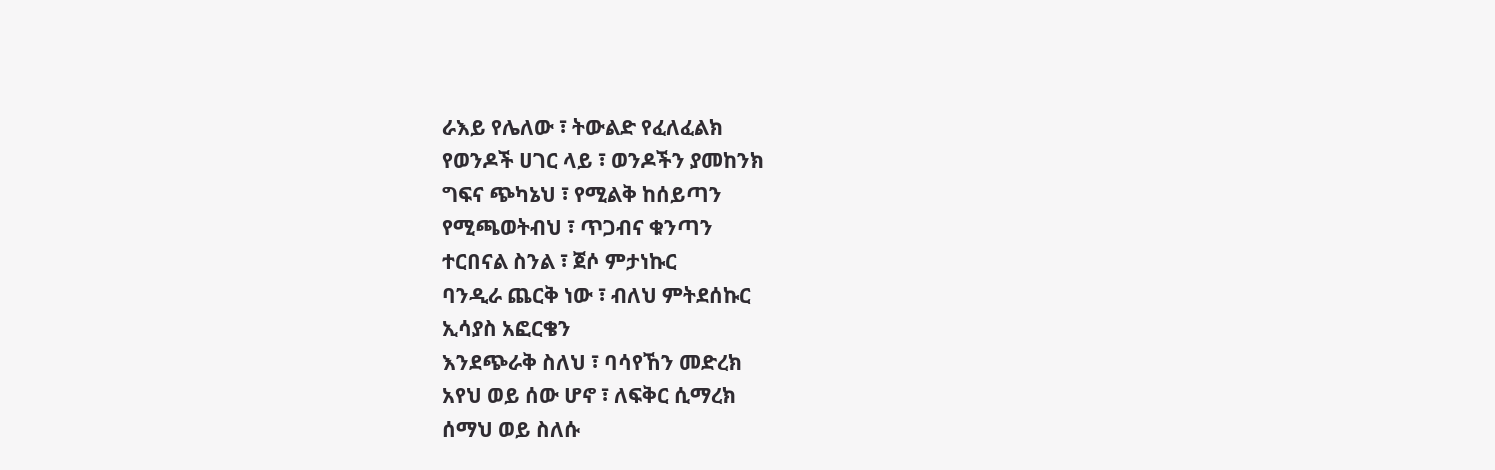ራእይ የሌለው ፣ ትውልድ የፈለፈልክ
የወንዶች ሀገር ላይ ፣ ወንዶችን ያመከንክ
ግፍና ጭካኔህ ፣ የሚልቅ ከሰይጣን
የሚጫወትብህ ፣ ጥጋብና ቁንጣን
ተርበናል ስንል ፣ ጀሶ ምታነኩር
ባንዲራ ጨርቅ ነው ፣ ብለህ ምትደሰኩር
ኢሳያስ አፎርቄን
እንደጭራቅ ስለህ ፣ ባሳየኸን መድረክ
አየህ ወይ ሰው ሆኖ ፣ ለፍቅር ሲማረክ
ሰማህ ወይ ስለሱ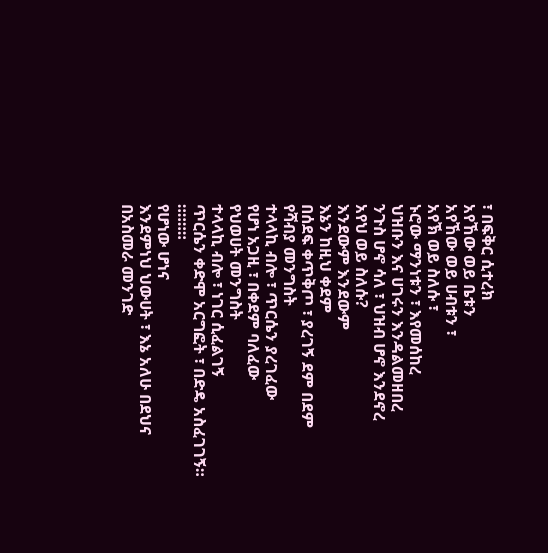፣ በፍቅር ሲተረክ
አየኸው ወይ ቤቱን
አየኸው ወይ ሀብቱን ፣
አየኽ ወይ ስለሱ ፣
ኑሮው ማንነቱን ፣ እየመሰከረ
ህዝቡን እና ሀገሩን እንዳልመዘበረ
ንጉስ ሆኖ ሳለ ፣ ህዝብ ሆኖ እንደኖረ
አየህ ወይ ስለሱ?
እንደውም እንደውም
እኔን ከዚህ ቀደም
በሰደፍ ቀጥቅጦ ፣ ያረገኝ ደም በደም
የሻብያ መንግስት
ተላላኪ ብሎ ፣ ጥርሴን ያረገፈው
የሆነ አጋዚ ፣ በቀደም ባለፈው
የህወሀት መንግስት
ተላላኪ ብሎ ፣ ነገር ሲፈልገኝ
ጥርሴን ቀድሞ አርግፎት ፣ በድዴ አስፈገገኝ።
።።።።
የሆነው ሆነና
እንደምነህ ህውሀት ፣ እኔ አለሁ በደህና
በአስመራ መንገድ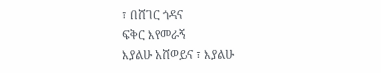፣ በሸገር ጎዳና
ፍቅር እየመራኝ
እያልሁ አሸወይና ፣ እያልሁ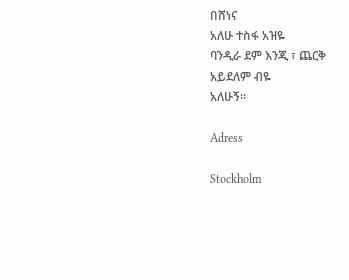በሸነና
አለሁ ተስፋ አዝዬ
ባንዲራ ደም እንጂ ፣ ጨርቅ አይደለም ብዬ
አለሁኝ።

Adress

Stockholm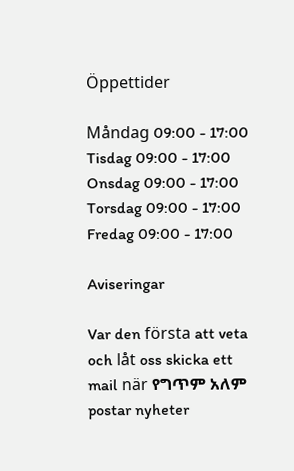Öppettider

Måndag 09:00 - 17:00
Tisdag 09:00 - 17:00
Onsdag 09:00 - 17:00
Torsdag 09:00 - 17:00
Fredag 09:00 - 17:00

Aviseringar

Var den första att veta och låt oss skicka ett mail när የግጥም አለም postar nyheter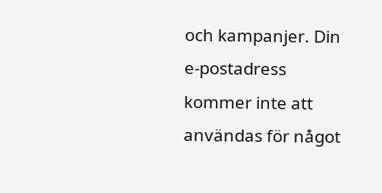och kampanjer. Din e-postadress kommer inte att användas för något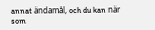annat ändamål, och du kan när som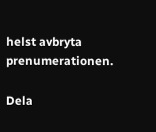helst avbryta prenumerationen.

Dela